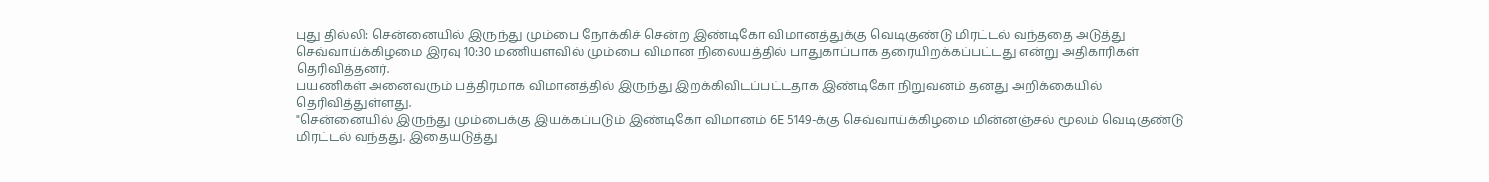புது தில்லி: சென்னையில் இருந்து மும்பை நோக்கிச் சென்ற இண்டிகோ விமானத்துக்கு வெடிகுண்டு மிரட்டல் வந்ததை அடுத்து செவ்வாய்க்கிழமை இரவு 10:30 மணியளவில் மும்பை விமான நிலையத்தில் பாதுகாப்பாக தரையிறக்கப்பட்டது என்று அதிகாரிகள் தெரிவித்தனர்.
பயணிகள் அனைவரும் பத்திரமாக விமானத்தில் இருந்து இறக்கிவிடப்பட்டதாக இண்டிகோ நிறுவனம் தனது அறிக்கையில் தெரிவித்துள்ளது.
"சென்னையில் இருந்து மும்பைக்கு இயக்கப்படும் இண்டிகோ விமானம் 6E 5149-க்கு செவ்வாய்க்கிழமை மின்னஞ்சல் மூலம் வெடிகுண்டு மிரட்டல் வந்தது. இதையடுத்து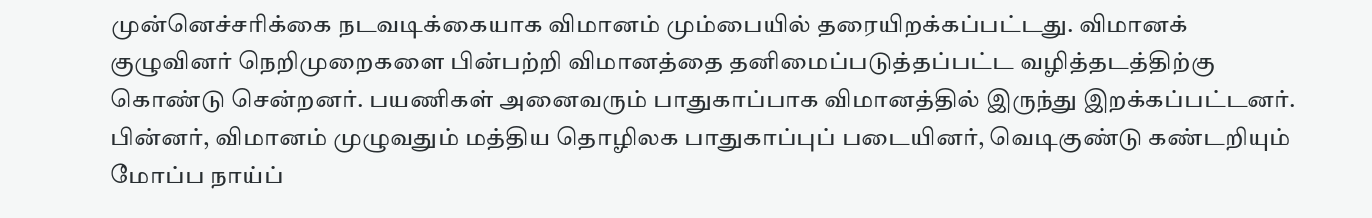முன்னெச்சரிக்கை நடவடிக்கையாக விமானம் மும்பையில் தரையிறக்கப்பட்டது. விமானக் குழுவினர் நெறிமுறைகளை பின்பற்றி விமானத்தை தனிமைப்படுத்தப்பட்ட வழித்தடத்திற்கு கொண்டு சென்றனர். பயணிகள் அனைவரும் பாதுகாப்பாக விமானத்தில் இருந்து இறக்கப்பட்டனர்.
பின்னர், விமானம் முழுவதும் மத்திய தொழிலக பாதுகாப்புப் படையினர், வெடிகுண்டு கண்டறியும் மோப்ப நாய்ப்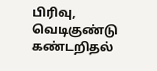பிரிவு, வெடிகுண்டு கண்டறிதல்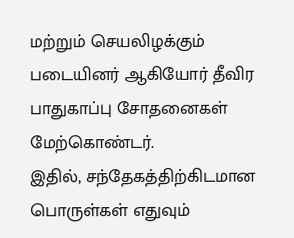மற்றும் செயலிழக்கும் படையினர் ஆகியோர் தீவிர பாதுகாப்பு சோதனைகள் மேற்கொண்டர்.
இதில், சந்தேகத்திற்கிடமான பொருள்கள் எதுவும்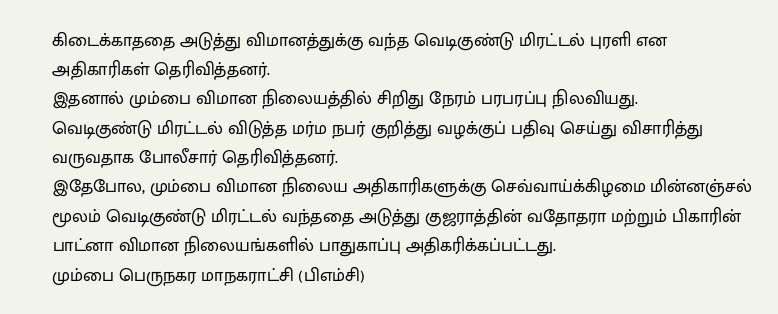கிடைக்காததை அடுத்து விமானத்துக்கு வந்த வெடிகுண்டு மிரட்டல் புரளி என அதிகாரிகள் தெரிவித்தனர்.
இதனால் மும்பை விமான நிலையத்தில் சிறிது நேரம் பரபரப்பு நிலவியது.
வெடிகுண்டு மிரட்டல் விடுத்த மர்ம நபர் குறித்து வழக்குப் பதிவு செய்து விசாரித்து வருவதாக போலீசார் தெரிவித்தனர்.
இதேபோல, மும்பை விமான நிலைய அதிகாரிகளுக்கு செவ்வாய்க்கிழமை மின்னஞ்சல் மூலம் வெடிகுண்டு மிரட்டல் வந்ததை அடுத்து குஜராத்தின் வதோதரா மற்றும் பிகாரின் பாட்னா விமான நிலையங்களில் பாதுகாப்பு அதிகரிக்கப்பட்டது.
மும்பை பெருநகர மாநகராட்சி (பிஎம்சி)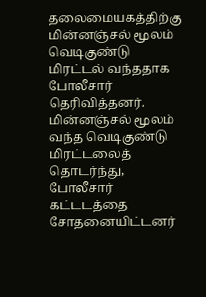தலைமையகத்திற்கு மின்னஞ்சல் மூலம் வெடிகுண்டு மிரட்டல் வந்ததாக போலீசார் தெரிவித்தனர்.
மின்னஞ்சல் மூலம் வந்த வெடிகுண்டு மிரட்டலைத் தொடர்ந்து, போலீசார் கட்டடத்தை சோதனையிட்டனர்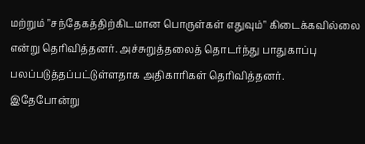மற்றும் "சந்தேகத்திற்கிடமான பொருள்கள் எதுவும்" கிடைக்கவில்லை என்று தெரிவித்தனர். அச்சுறுத்தலைத் தொடர்ந்து பாதுகாப்பு பலப்படுத்தப்பட்டுள்ளதாக அதிகாரிகள் தெரிவித்தனர்.
இதேபோன்று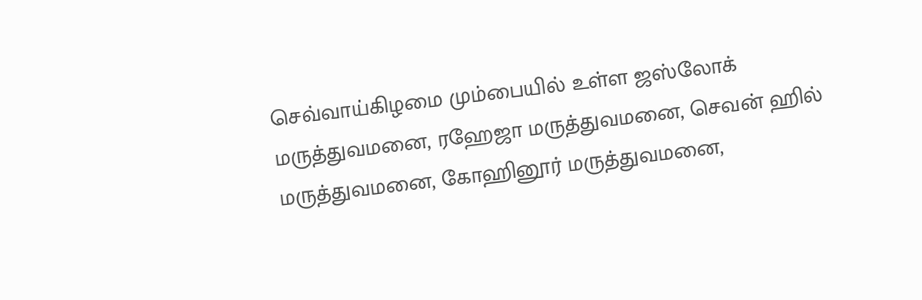செவ்வாய்கிழமை மும்பையில் உள்ள ஜஸ்லோக் மருத்துவமனை, ரஹேஜா மருத்துவமனை, செவன் ஹில் மருத்துவமனை, கோஹினூர் மருத்துவமனை,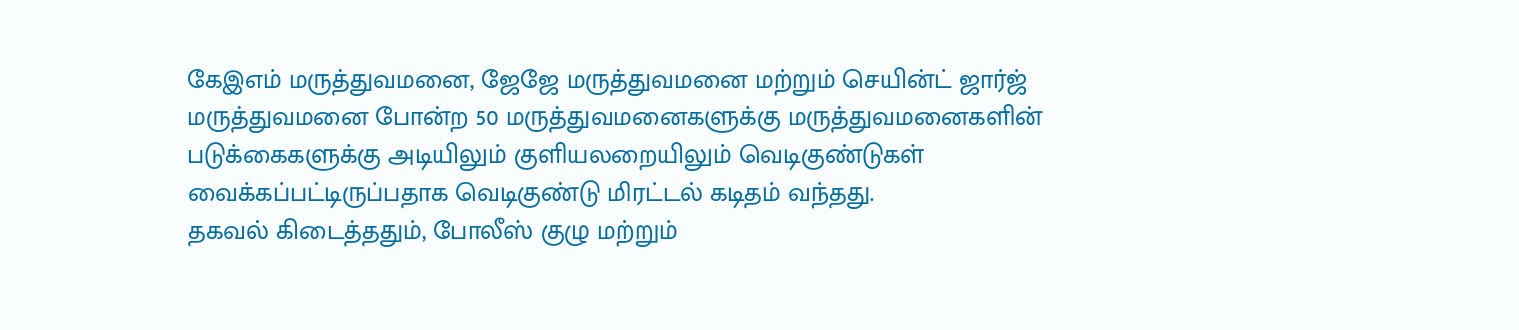கேஇஎம் மருத்துவமனை, ஜேஜே மருத்துவமனை மற்றும் செயின்ட் ஜார்ஜ் மருத்துவமனை போன்ற 50 மருத்துவமனைகளுக்கு மருத்துவமனைகளின் படுக்கைகளுக்கு அடியிலும் குளியலறையிலும் வெடிகுண்டுகள் வைக்கப்பட்டிருப்பதாக வெடிகுண்டு மிரட்டல் கடிதம் வந்தது.
தகவல் கிடைத்ததும், போலீஸ் குழு மற்றும்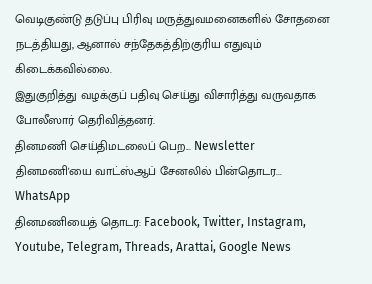வெடிகுண்டு தடுப்பு பிரிவு மருத்துவமனைகளில் சோதனை நடத்தியது, ஆனால் சந்தேகத்திற்குரிய எதுவும் கிடைக்கவில்லை.
இதுகுறித்து வழக்குப் பதிவு செய்து விசாரித்து வருவதாக போலீஸார் தெரிவித்தனர்.
தினமணி செய்திமடலைப் பெற... Newsletter
தினமணி'யை வாட்ஸ்ஆப் சேனலில் பின்தொடர... WhatsApp
தினமணியைத் தொடர: Facebook, Twitter, Instagram, Youtube, Telegram, Threads, Arattai, Google News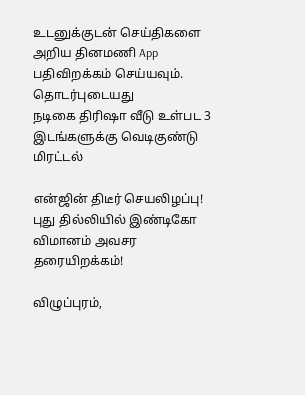உடனுக்குடன் செய்திகளை அறிய தினமணி App பதிவிறக்கம் செய்யவும்.
தொடர்புடையது
நடிகை திரிஷா வீடு உள்பட 3 இடங்களுக்கு வெடிகுண்டு மிரட்டல்

என்ஜின் திடீர் செயலிழப்பு! புது தில்லியில் இண்டிகோ விமானம் அவசர தரையிறக்கம்!

விழுப்புரம்,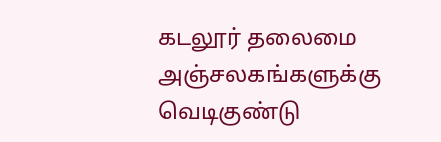கடலூர் தலைமை அஞ்சலகங்களுக்கு வெடிகுண்டு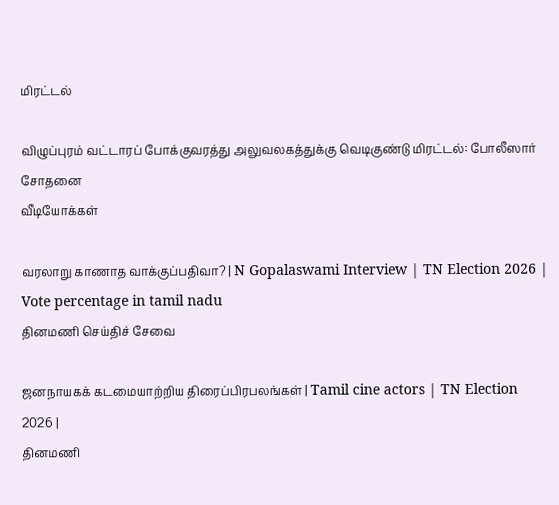மிரட்டல்

விழுப்புரம் வட்டாரப் போக்குவரத்து அலுவலகத்துக்கு வெடிகுண்டு மிரட்டல்: போலீஸார் சோதனை
வீடியோக்கள்

வரலாறு காணாத வாக்குப்பதிவா? | N Gopalaswami Interview | TN Election 2026 | Vote percentage in tamil nadu
தினமணி செய்திச் சேவை

ஜனநாயகக் கடமையாற்றிய திரைப்பிரபலங்கள் | Tamil cine actors | TN Election 2026 |
தினமணி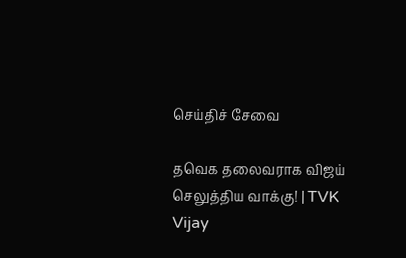செய்திச் சேவை

தவெக தலைவராக விஜய் செலுத்திய வாக்கு! | TVK Vijay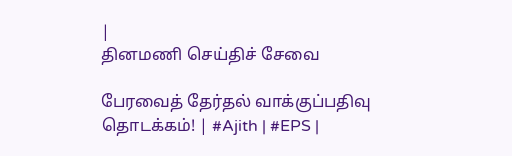|
தினமணி செய்திச் சேவை

பேரவைத் தேர்தல் வாக்குப்பதிவு தொடக்கம்! | #Ajith | #EPS |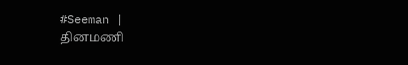#Seeman |
தினமணி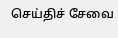செய்திச் சேவை